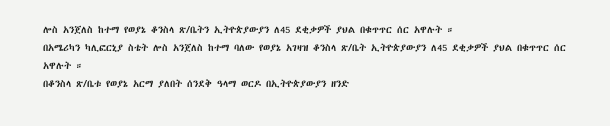ሎስ አንጀለስ ከተማ የወያኔ ቆንስላ ጽ/ቤትን ኢትዮጵያውያን ለ45 ደቂቃዎች ያህል በቁጥጥር ሰር አዋሉት ።
በአሜሪካን ካሊፎርኒያ ስቴት ሎስ አንጀለስ ከተማ ባለው የወያኔ አገዛዝ ቆንስላ ጽ/ቤት ኢትዮጵያውያን ለ45 ደቂቃዎች ያህል በቁጥጥር ሰር አዋሉት ።
በቆንስላ ጽ/ቤቱ የወያኔ አርማ ያለበት ሰንደቅ ዓላማ ወርዶ በኢትዮጵያውያን ዘንድ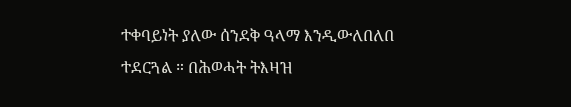ተቀባይነት ያለው ሰንደቅ ዓላማ እንዲውለበለበ ተደርጓል ። በሕወሓት ትእዛዝ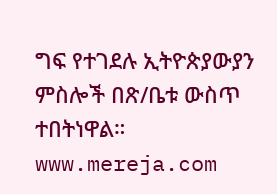ግፍ የተገደሉ ኢትዮጵያውያን ምስሎች በጽ/ቤቱ ውስጥ ተበትነዋል። www.mereja.com